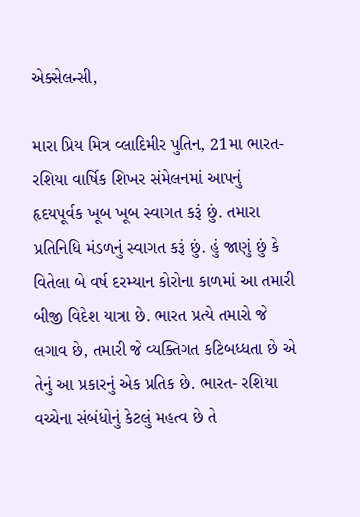એક્સેલન્સી,

મારા પ્રિય મિત્ર વ્લાદિમીર પુતિન, 21મા ભારત- રશિયા વાર્ષિક શિખર સંમેલનમાં આપનું હૃદયપૂર્વક ખૂબ ખૂબ સ્વાગત કરૂં છું. તમારા પ્રતિનિધિ મંડળનું સ્વાગત કરૂં છું. હું જાણું છું કે વિતેલા બે વર્ષ દરમ્યાન કોરોના કાળમાં આ તમારી બીજી વિદેશ યાત્રા છે. ભારત પ્રત્યે તમારો જે લગાવ છે, તમારી જે વ્યક્તિગત કટિબધ્ધતા છે એ તેનું આ પ્રકારનું એક પ્રતિક છે. ભારત- રશિયા વચ્ચેના સંબંધોનું કેટલું મહત્વ છે તે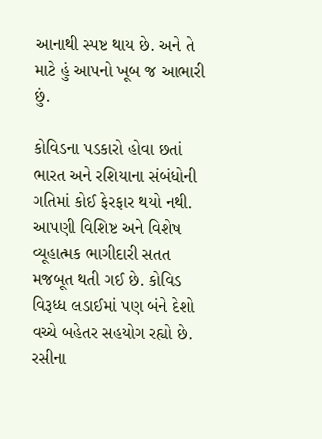આનાથી સ્પષ્ટ થાય છે. અને તે માટે હું આપનો ખૂબ જ આભારી છું.

કોવિડના પડકારો હોવા છતાં ભારત અને રશિયાના સંબંધોની ગતિમાં કોઈ ફેરફાર થયો નથી. આપણી વિશિષ્ટ અને વિશેષ વ્યૂહાત્મક ભાગીદારી સતત મજબૂત થતી ગઈ છે. કોવિડ વિરૂધ્ધ લડાઈમાં પણ બંને દેશો વચ્ચે બહેતર સહયોગ રહ્યો છે. રસીના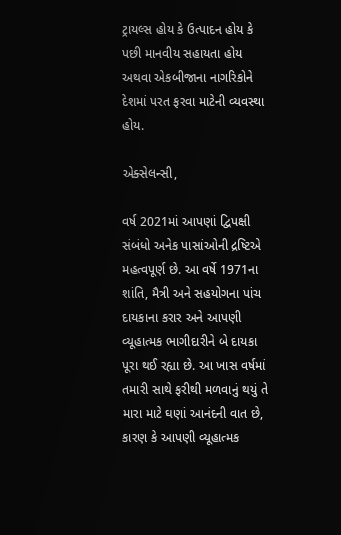ટ્રાયલ્સ હોય કે ઉત્પાદન હોય કે પછી માનવીય સહાયતા હોય અથવા એકબીજાના નાગરિકોને દેશમાં પરત ફરવા માટેની વ્યવસ્થા હોય.

એક્સેલન્સી,

વર્ષ 2021માં આપણાં દ્વિપક્ષી સંબંધો અનેક પાસાંઓની દ્રષ્ટિએ મહત્વપૂર્ણ છે. આ વર્ષે 1971ના શાંતિ, મૈત્રી અને સહયોગના પાંચ દાયકાના કરાર અને આપણી વ્યૂહાત્મક ભાગીદારીને બે દાયકા પૂરા થઈ રહ્યા છે. આ ખાસ વર્ષમાં તમારી સાથે ફરીથી મળવાનું થયું તે મારા માટે ઘણાં આનંદની વાત છે, કારણ કે આપણી વ્યૂહાત્મક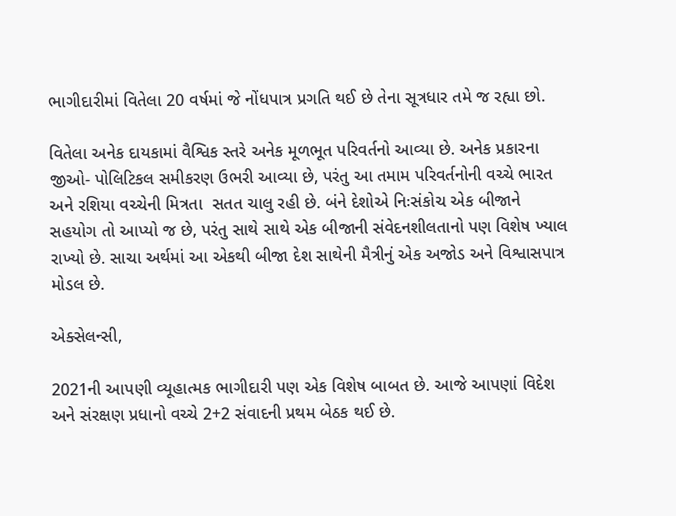ભાગીદારીમાં વિતેલા 20 વર્ષમાં જે નોંધપાત્ર પ્રગતિ થઈ છે તેના સૂત્રધાર તમે જ રહ્યા છો.

વિતેલા અનેક દાયકામાં વૈશ્વિક સ્તરે અનેક મૂળભૂત પરિવર્તનો આવ્યા છે. અનેક પ્રકારના જીઓ- પોલિટિકલ સમીકરણ ઉભરી આવ્યા છે, પરંતુ આ તમામ પરિવર્તનોની વચ્ચે ભારત અને રશિયા વચ્ચેની મિત્રતા  સતત ચાલુ રહી છે. બંને દેશોએ નિઃસંકોચ એક બીજાને સહયોગ તો આપ્યો જ છે, પરંતુ સાથે સાથે એક બીજાની સંવેદનશીલતાનો પણ વિશેષ ખ્યાલ રાખ્યો છે. સાચા અર્થમાં આ એકથી બીજા દેશ સાથેની મૈત્રીનું એક અજોડ અને વિશ્વાસપાત્ર મોડલ છે.

એક્સેલન્સી,

2021ની આપણી વ્યૂહાત્મક ભાગીદારી પણ એક વિશેષ બાબત છે. આજે આપણાં વિદેશ અને સંરક્ષણ પ્રધાનો વચ્ચે 2+2 સંવાદની પ્રથમ બેઠક થઈ છે.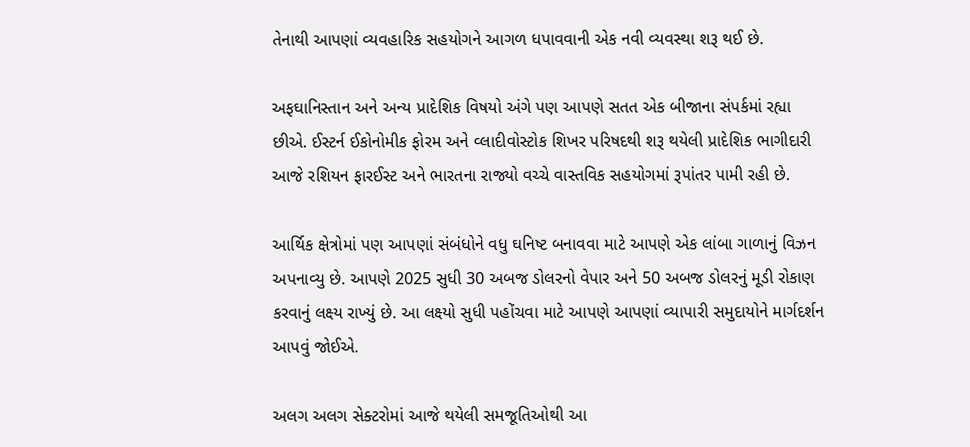તેનાથી આપણાં વ્યવહારિક સહયોગને આગળ ધપાવવાની એક નવી વ્યવસ્થા શરૂ થઈ છે.

અફઘાનિસ્તાન અને અન્ય પ્રાદેશિક વિષયો અંગે પણ આપણે સતત એક બીજાના સંપર્કમાં રહ્યા છીએ. ઈસ્ટર્ન ઈકોનોમીક ફોરમ અને વ્લાદીવોસ્ટોક શિખર પરિષદથી શરૂ થયેલી પ્રાદેશિક ભાગીદારી આજે રશિયન ફારઈસ્ટ અને ભારતના રાજ્યો વચ્ચે વાસ્તવિક સહયોગમાં રૂપાંતર પામી રહી છે.

આર્થિક ક્ષેત્રોમાં પણ આપણાં સંબંધોને વધુ ઘનિષ્ટ બનાવવા માટે આપણે એક લાંબા ગાળાનું વિઝન અપનાવ્યુ છે. આપણે 2025 સુધી 30 અબજ ડોલરનો વેપાર અને 50 અબજ ડોલરનું મૂડી રોકાણ કરવાનું લક્ષ્ય રાખ્યું છે. આ લક્ષ્યો સુધી પહોંચવા માટે આપણે આપણાં વ્યાપારી સમુદાયોને માર્ગદર્શન આપવું જોઈએ.

અલગ અલગ સેક્ટરોમાં આજે થયેલી સમજૂતિઓથી આ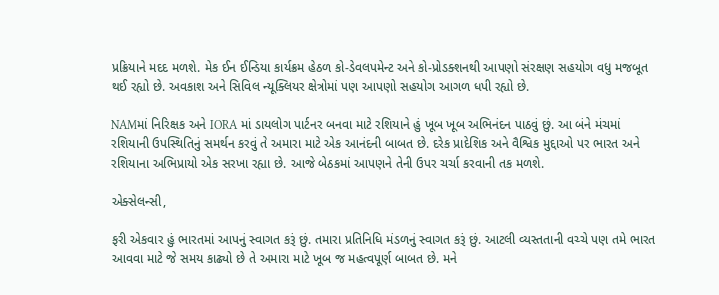પ્રક્રિયાને મદદ મળશે. મેક ઈન ઈન્ડિયા કાર્યક્રમ હેઠળ કો-ડેવલપમેન્ટ અને કો-પ્રોડક્શનથી આપણો સંરક્ષણ સહયોગ વધુ મજબૂત થઈ રહ્યો છે. અવકાશ અને સિવિલ ન્યૂક્લિયર ક્ષેત્રોમાં પણ આપણો સહયોગ આગળ ધપી રહ્યો છે.

NAMમાં નિરિક્ષક અને IORA માં ડાયલોગ પાર્ટનર બનવા માટે રશિયાને હું ખૂબ ખૂબ અભિનંદન પાઠવું છું. આ બંને મંચમાં રશિયાની ઉપસ્થિતિનું સમર્થન કરવું તે અમારા માટે એક આનંદની બાબત છે. દરેક પ્રાદેશિક અને વૈશ્વિક મુદ્દાઓ પર ભારત અને રશિયાના અભિપ્રાયો એક સરખા રહ્યા છે. આજે બેઠકમાં આપણને તેની ઉપર ચર્ચા કરવાની તક મળશે.

એક્સેલન્સી,

ફરી એકવાર હું ભારતમાં આપનું સ્વાગત કરૂં છું. તમારા પ્રતિનિધિ મંડળનું સ્વાગત કરૂં છું. આટલી વ્યસ્તતાની વચ્ચે પણ તમે ભારત આવવા માટે જે સમય કાઢ્યો છે તે અમારા માટે ખૂબ જ મહત્વપૂર્ણ બાબત છે. મને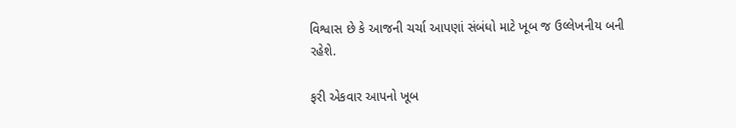વિશ્વાસ છે કે આજની ચર્ચા આપણાં સંબંધો માટે ખૂબ જ ઉલ્લેખનીય બની રહેશે.

ફરી એકવાર આપનો ખૂબ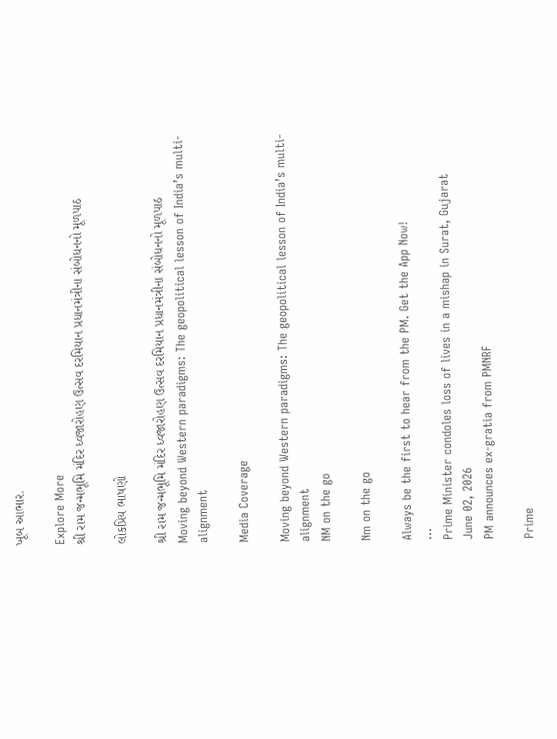ખૂબ આભાર.

Explore More
શ્રી રામ જન્મભૂમિ મંદિર ધ્વજારોહણ ઉત્સવ દરમિયાન પ્રધાનમંત્રીના સંબોધનનો મૂળપાઠ

લોકપ્રિય ભાષણો

શ્રી રામ જન્મભૂમિ મંદિર ધ્વજારોહણ ઉત્સવ દરમિયાન પ્રધાનમંત્રીના સંબોધનનો મૂળપાઠ
Moving beyond Western paradigms: The geopolitical lesson of India’s multi-alignment

Media Coverage

Moving beyond Western paradigms: The geopolitical lesson of India’s multi-alignment
NM on the go

Nm on the go

Always be the first to hear from the PM. Get the App Now!
...
Prime Minister condoles loss of lives in a mishap in Surat, Gujarat
June 02, 2026
PM announces ex-gratia from PMNRF

Prime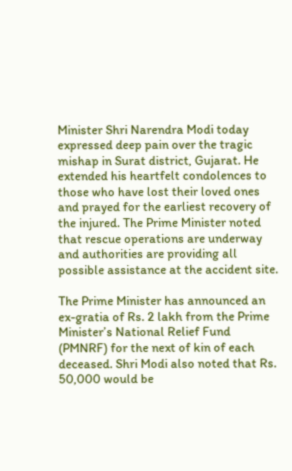Minister Shri Narendra Modi today expressed deep pain over the tragic mishap in Surat district, Gujarat. He extended his heartfelt condolences to those who have lost their loved ones and prayed for the earliest recovery of the injured. The Prime Minister noted that rescue operations are underway and authorities are providing all possible assistance at the accident site.

The Prime Minister has announced an ex-gratia of Rs. 2 lakh from the Prime Minister’s National Relief Fund (PMNRF) for the next of kin of each deceased. Shri Modi also noted that Rs. 50,000 would be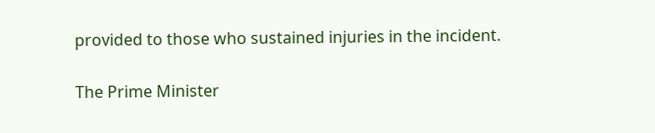provided to those who sustained injuries in the incident.

The Prime Minister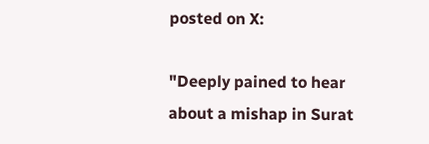posted on X:

"Deeply pained to hear about a mishap in Surat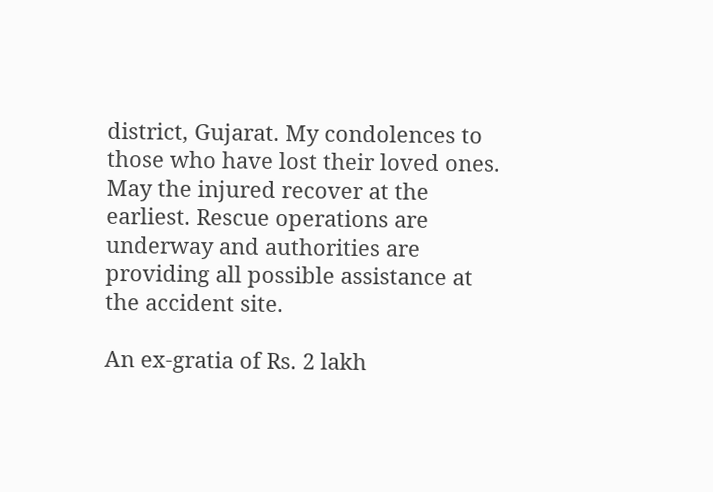district, Gujarat. My condolences to those who have lost their loved ones. May the injured recover at the earliest. Rescue operations are underway and authorities are providing all possible assistance at the accident site.

An ex-gratia of Rs. 2 lakh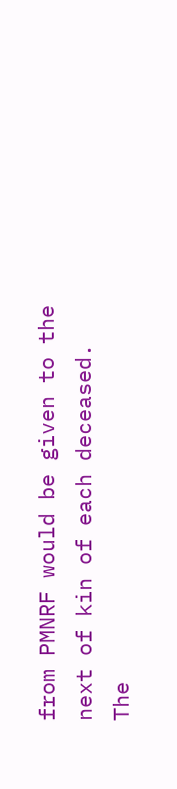from PMNRF would be given to the next of kin of each deceased. The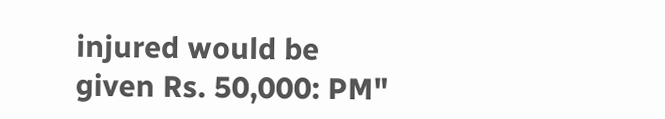injured would be given Rs. 50,000: PM"